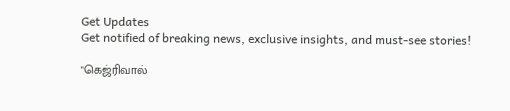Get Updates
Get notified of breaking news, exclusive insights, and must-see stories!

"கெஜ்ரிவால்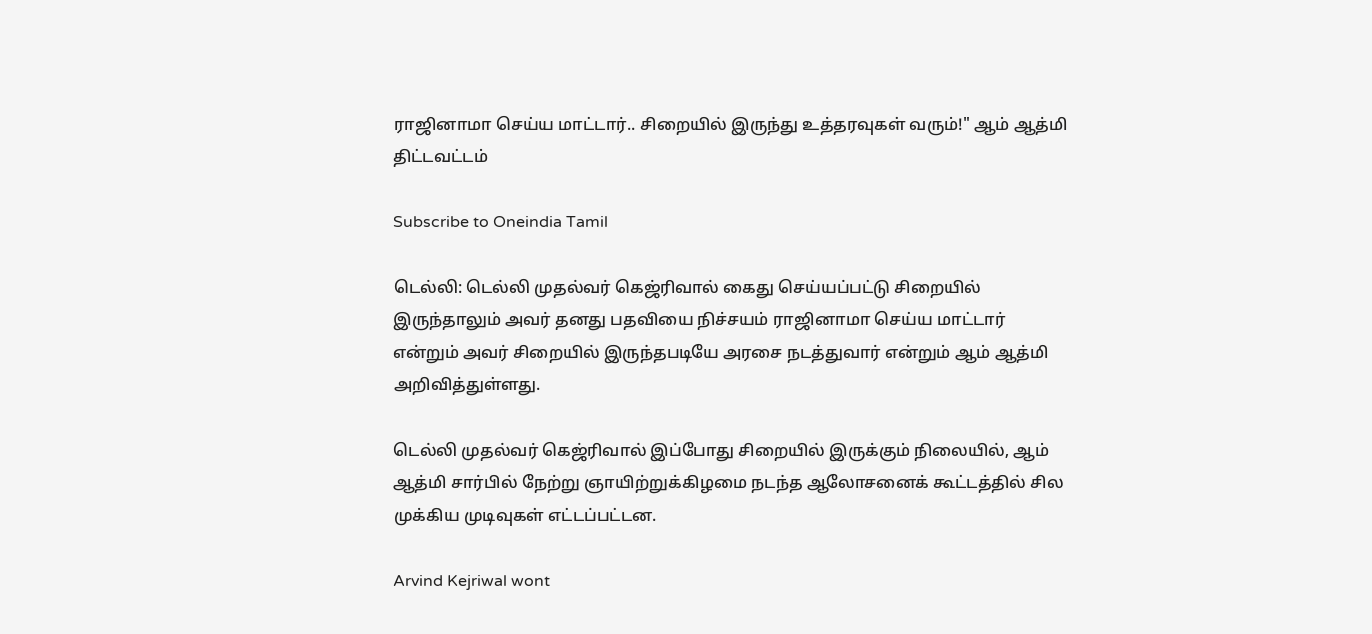ராஜினாமா செய்ய மாட்டார்.. சிறையில் இருந்து உத்தரவுகள் வரும்!" ஆம் ஆத்மி திட்டவட்டம்

Subscribe to Oneindia Tamil

டெல்லி: டெல்லி முதல்வர் கெஜ்ரிவால் கைது செய்யப்பட்டு சிறையில் இருந்தாலும் அவர் தனது பதவியை நிச்சயம் ராஜினாமா செய்ய மாட்டார் என்றும் அவர் சிறையில் இருந்தபடியே அரசை நடத்துவார் என்றும் ஆம் ஆத்மி அறிவித்துள்ளது.

டெல்லி முதல்வர் கெஜ்ரிவால் இப்போது சிறையில் இருக்கும் நிலையில், ஆம் ஆத்மி சார்பில் நேற்று ஞாயிற்றுக்கிழமை நடந்த ஆலோசனைக் கூட்டத்தில் சில முக்கிய முடிவுகள் எட்டப்பட்டன.

Arvind Kejriwal wont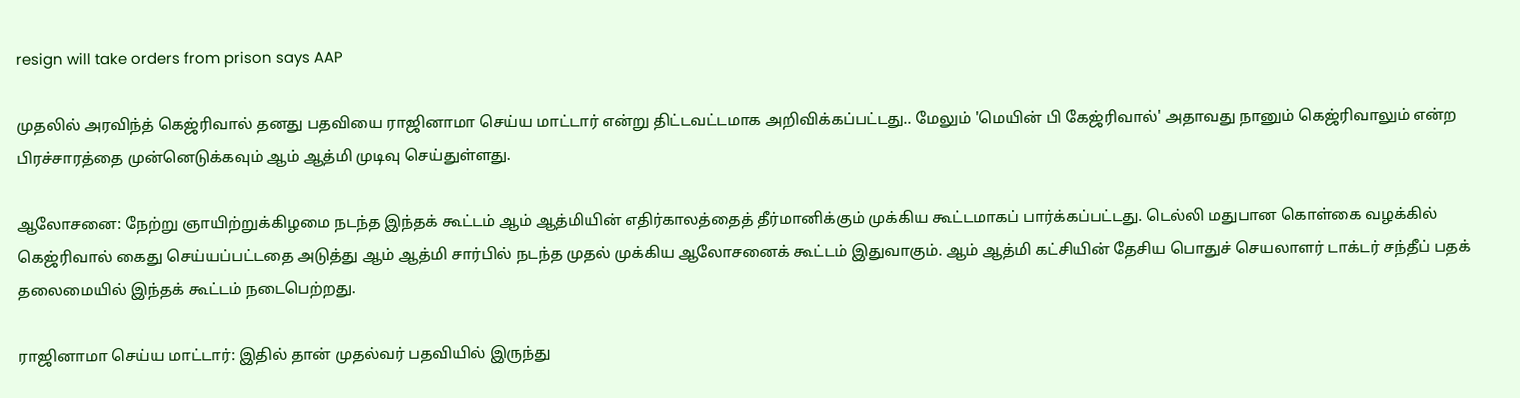resign will take orders from prison says AAP

முதலில் அரவிந்த் கெஜ்ரிவால் தனது பதவியை ராஜினாமா செய்ய மாட்டார் என்று திட்டவட்டமாக அறிவிக்கப்பட்டது.. மேலும் 'மெயின் பி கேஜ்ரிவால்' அதாவது நானும் கெஜ்ரிவாலும் என்ற பிரச்சாரத்தை முன்னெடுக்கவும் ஆம் ஆத்மி முடிவு செய்துள்ளது.

ஆலோசனை: நேற்று ஞாயிற்றுக்கிழமை நடந்த இந்தக் கூட்டம் ஆம் ஆத்மியின் எதிர்காலத்தைத் தீர்மானிக்கும் முக்கிய கூட்டமாகப் பார்க்கப்பட்டது. டெல்லி மதுபான கொள்கை வழக்கில் கெஜ்ரிவால் கைது செய்யப்பட்டதை அடுத்து ஆம் ஆத்மி சார்பில் நடந்த முதல் முக்கிய ஆலோசனைக் கூட்டம் இதுவாகும். ஆம் ஆத்மி கட்சியின் தேசிய பொதுச் செயலாளர் டாக்டர் சந்தீப் பதக் தலைமையில் இந்தக் கூட்டம் நடைபெற்றது.

ராஜினாமா செய்ய மாட்டார்: இதில் தான் முதல்வர் பதவியில் இருந்து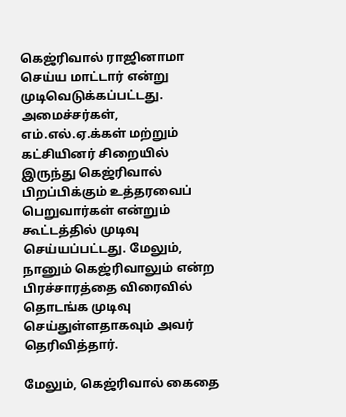கெஜ்ரிவால் ராஜினாமா செய்ய மாட்டார் என்று முடிவெடுக்கப்பட்டது. அமைச்சர்கள், எம்.எல்.ஏ.க்கள் மற்றும் கட்சியினர் சிறையில் இருந்து கெஜ்ரிவால் பிறப்பிக்கும் உத்தரவைப் பெறுவார்கள் என்றும் கூட்டத்தில் முடிவு செய்யப்பட்டது. மேலும், நானும் கெஜ்ரிவாலும் என்ற பிரச்சாரத்தை விரைவில் தொடங்க முடிவு செய்துள்ளதாகவும் அவர் தெரிவித்தார்.

மேலும், கெஜ்ரிவால் கைதை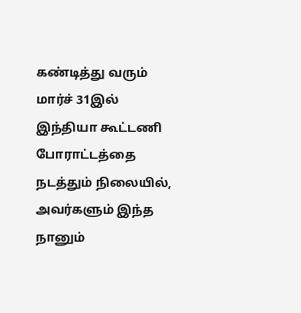கண்டித்து வரும் மார்ச் 31இல் இந்தியா கூட்டணி போராட்டத்தை நடத்தும் நிலையில், அவர்களும் இந்த நானும்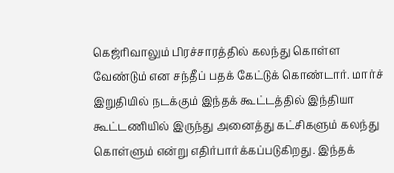கெஜ்ரிவாலும் பிரச்சாரத்தில் கலந்து கொள்ள வேண்டும் என சந்தீப் பதக் கேட்டுக் கொண்டார். மார்ச் இறுதியில் நடக்கும் இந்தக் கூட்டத்தில் இந்தியா கூட்டணியில் இருந்து அனைத்து கட்சிகளும் கலந்து கொள்ளும் என்று எதிர்பார்க்கப்படுகிறது. இந்தக்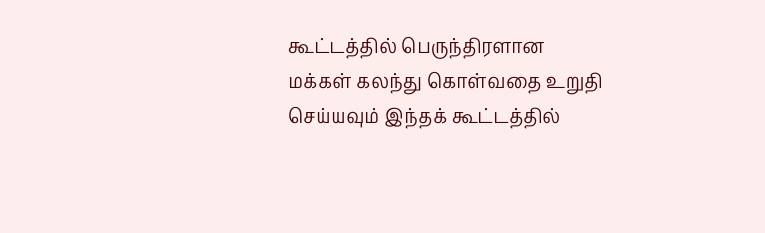கூட்டத்தில் பெருந்திரளான மக்கள் கலந்து கொள்வதை உறுதி செய்யவும் இந்தக் கூட்டத்தில்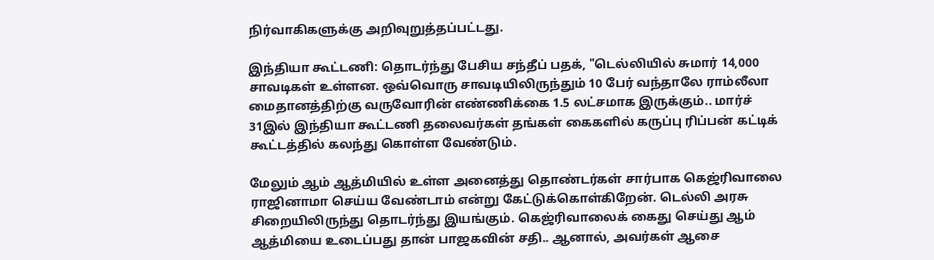நிர்வாகிகளுக்கு அறிவுறுத்தப்பட்டது.

இந்தியா கூட்டணி: தொடர்ந்து பேசிய சந்தீப் பதக், "டெல்லியில் சுமார் 14,000 சாவடிகள் உள்ளன. ஒவ்வொரு சாவடியிலிருந்தும் 10 பேர் வந்தாலே ராம்லீலா மைதானத்திற்கு வருவோரின் எண்ணிக்கை 1.5 லட்சமாக இருக்கும்.. மார்ச் 31இல் இந்தியா கூட்டணி தலைவர்கள் தங்கள் கைகளில் கருப்பு ரிப்பன் கட்டிக் கூட்டத்தில் கலந்து கொள்ள வேண்டும்.

மேலும் ஆம் ஆத்மியில் உள்ள அனைத்து தொண்டர்கள் சார்பாக கெஜ்ரிவாலை ராஜினாமா செய்ய வேண்டாம் என்று கேட்டுக்கொள்கிறேன். டெல்லி அரசு சிறையிலிருந்து தொடர்ந்து இயங்கும். கெஜ்ரிவாலைக் கைது செய்து ஆம் ஆத்மியை உடைப்பது தான் பாஜகவின் சதி.. ஆனால், அவர்கள் ஆசை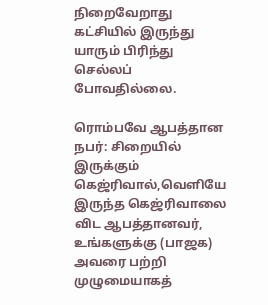நிறைவேறாது கட்சியில் இருந்து யாரும் பிரிந்து செல்லப் போவதில்லை.

ரொம்பவே ஆபத்தான நபர்: சிறையில் இருக்கும் கெஜ்ரிவால்,வெளியே இருந்த கெஜ்ரிவாலை விட ஆபத்தானவர், உங்களுக்கு (பாஜக) அவரை பற்றி முழுமையாகத்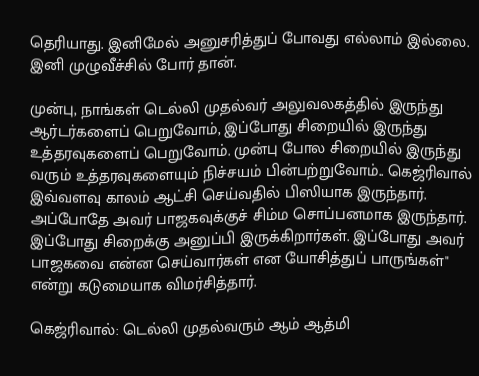தெரியாது. இனிமேல் அனுசரித்துப் போவது எல்லாம் இல்லை. இனி முழுவீச்சில் போர் தான்.

முன்பு, நாங்கள் டெல்லி முதல்வர் அலுவலகத்தில் இருந்து ஆர்டர்களைப் பெறுவோம், இப்போது சிறையில் இருந்து உத்தரவுகளைப் பெறுவோம். முன்பு போல சிறையில் இருந்து வரும் உத்தரவுகளையும் நிச்சயம் பின்பற்றுவோம்.. கெஜ்ரிவால் இவ்வளவு காலம் ஆட்சி செய்வதில் பிஸியாக இருந்தார். அப்போதே அவர் பாஜகவுக்குச் சிம்ம சொப்பனமாக இருந்தார். இப்போது சிறைக்கு அனுப்பி இருக்கிறார்கள். இப்போது அவர் பாஜகவை என்ன செய்வார்கள் என யோசித்துப் பாருங்கள்" என்று கடுமையாக விமர்சித்தார்.

கெஜ்ரிவால்: டெல்லி முதல்வரும் ஆம் ஆத்மி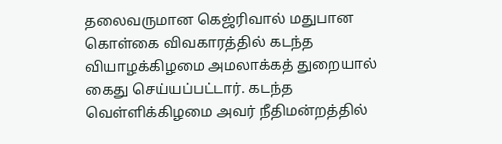தலைவருமான கெஜ்ரிவால் மதுபான கொள்கை விவகாரத்தில் கடந்த வியாழக்கிழமை அமலாக்கத் துறையால் கைது செய்யப்பட்டார். கடந்த வெள்ளிக்கிழமை அவர் நீதிமன்றத்தில்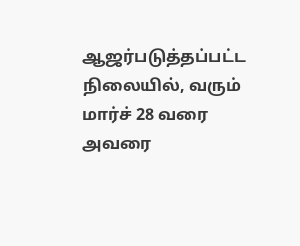ஆஜர்படுத்தப்பட்ட நிலையில், வரும் மார்ச் 28 வரை அவரை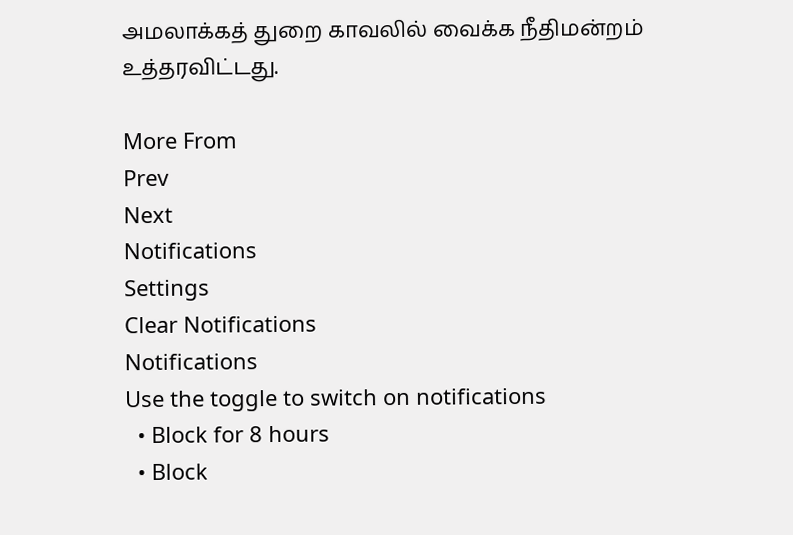அமலாக்கத் துறை காவலில் வைக்க நீதிமன்றம் உத்தரவிட்டது.

More From
Prev
Next
Notifications
Settings
Clear Notifications
Notifications
Use the toggle to switch on notifications
  • Block for 8 hours
  • Block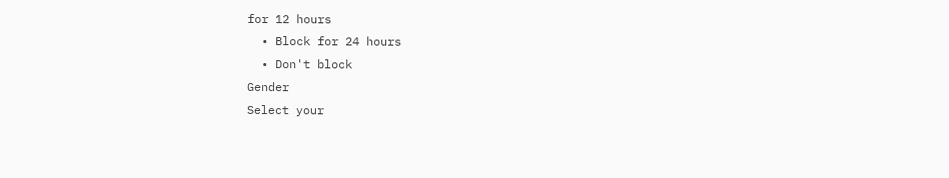for 12 hours
  • Block for 24 hours
  • Don't block
Gender
Select your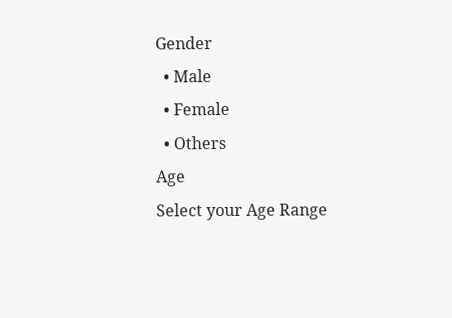Gender
  • Male
  • Female
  • Others
Age
Select your Age Range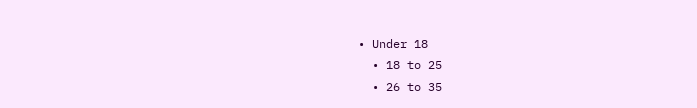• Under 18
  • 18 to 25
  • 26 to 35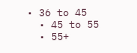• 36 to 45
  • 45 to 55
  • 55+